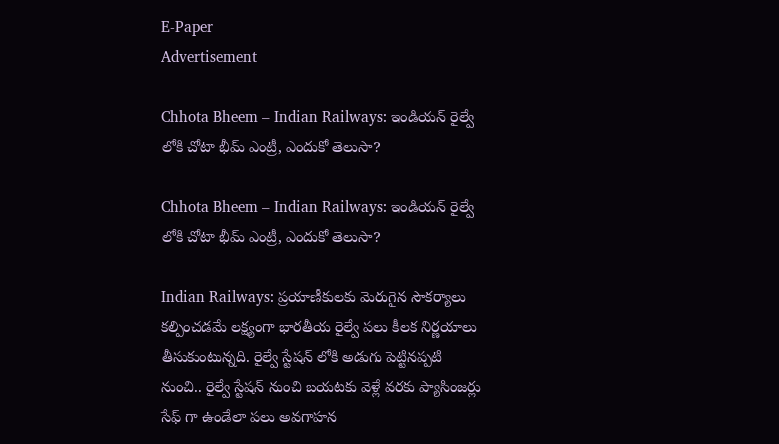E-Paper
Advertisement

Chhota Bheem – Indian Railways: ఇండియన్ రైల్వే లోకి చోటా భీమ్ ఎంట్రీ, ఎందుకో తెలుసా?

Chhota Bheem – Indian Railways: ఇండియన్ రైల్వే లోకి చోటా భీమ్ ఎంట్రీ, ఎందుకో తెలుసా?

Indian Railways: ప్రయాణీకులకు మెరుగైన సౌకర్యాలు కల్పించడమే లక్ష్యంగా భారతీయ రైల్వే పలు కీలక నిర్ణయాలు తీసుకుంటున్నది. రైల్వే స్టేషన్ లోకి అడుగు పెట్టినప్పటి నుంచి.. రైల్వే స్టేషన్ నుంచి బయటకు వెళ్లే వరకు ప్యాసింజర్లు సేఫ్ గా ఉండేలా పలు అవగాహన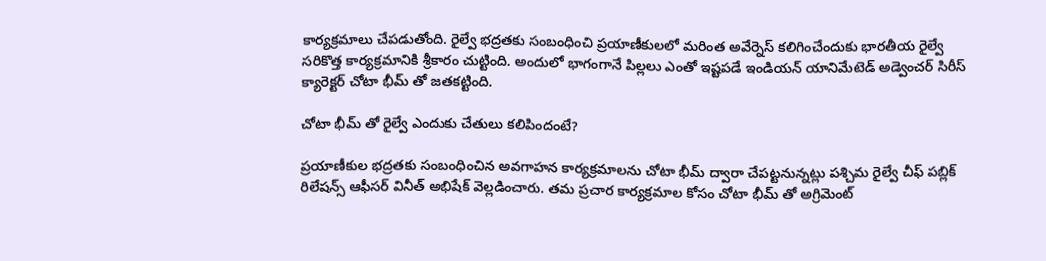కార్యక్రమాలు చేపడుతోంది. రైల్వే భద్రతకు సంబంధించి ప్రయాణీకులలో మరింత అవేర్నెస్ కలిగించేందుకు భారతీయ రైల్వే సరికొత్త కార్యక్రమానికి శ్రీకారం చుట్టింది. అందులో భాగంగానే పిల్లలు ఎంతో ఇష్టపడే ఇండియన్ యానిమేటెడ్ అడ్వెంచర్ సిరీస్‌ క్యారెక్టర్ చోటా భీమ్‌ తో జతకట్టింది.

చోటా భీమ్ తో రైల్వే ఎందుకు చేతులు కలిపిందంటే?

ప్రయాణీకుల భద్రతకు సంబంధించిన అవగాహన కార్యక్రమాలను చోటా భీమ్ ద్వారా చేపట్టనున్నట్లు పశ్చిమ రైల్వే చీఫ్ పబ్లిక్ రిలేషన్స్ ఆఫీసర్ వినీత్ అభిషేక్ వెల్లడించారు. తమ ప్రచార కార్యక్రమాల కోసం చోటా భీమ్ తో అగ్రిమెంట్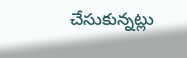చేసుకున్నట్లు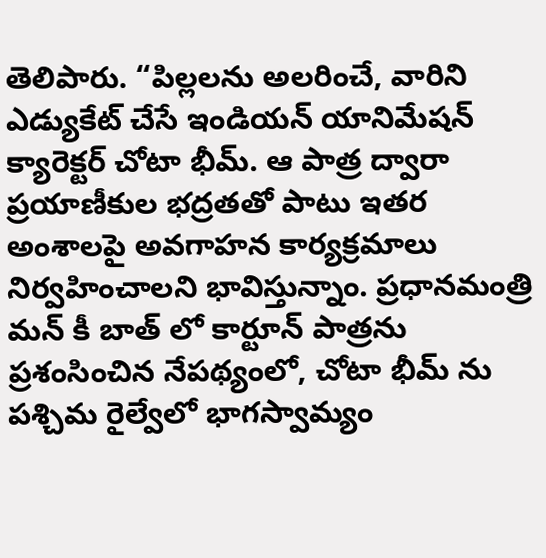తెలిపారు. “పిల్లలను అలరించే, వారిని ఎడ్యుకేట్ చేసే ఇండియన్ యానిమేషన్ క్యారెక్టర్ చోటా భీమ్. ఆ పాత్ర ద్వారా ప్రయాణీకుల భద్రతతో పాటు ఇతర అంశాలపై అవగాహన కార్యక్రమాలు నిర్వహించాలని భావిస్తున్నాం. ప్రధానమంత్రి మన్ కీ బాత్‌ లో కార్టూన్ పాత్రను ప్రశంసించిన నేపథ్యంలో, చోటా భీమ్ ను పశ్చిమ రైల్వేలో భాగస్వామ్యం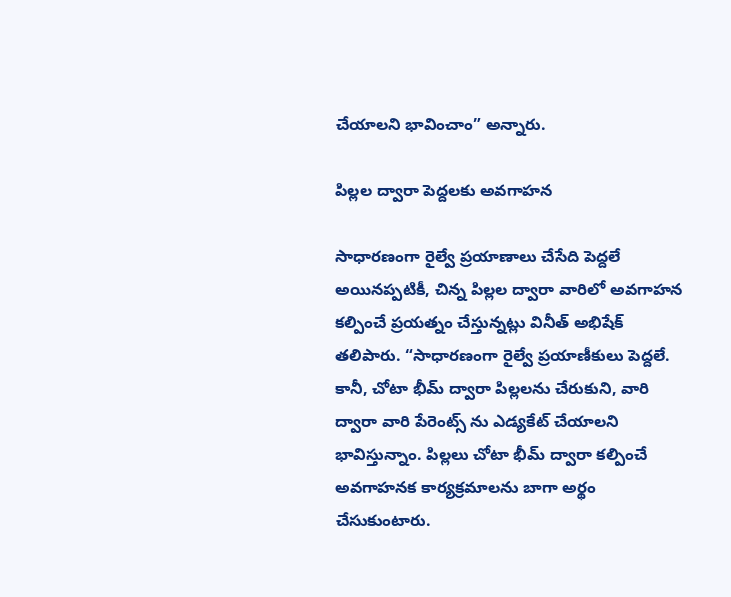చేయాలని భావించాం” అన్నారు.

పిల్లల ద్వారా పెద్దలకు అవగాహన

సాధారణంగా రైల్వే ప్రయాణాలు చేసేది పెద్దలే అయినప్పటికీ, చిన్న పిల్లల ద్వారా వారిలో అవగాహన కల్పించే ప్రయత్నం చేస్తున్నట్లు వినీత్ అభిషేక్ తలిపారు. “సాధారణంగా రైల్వే ప్రయాణీకులు పెద్దలే.  కానీ, చోటా భీమ్ ద్వారా పిల్లలను చేరుకుని, వారి ద్వారా వారి పేరెంట్స్ ను ఎడ్యకేట్ చేయాలని భావిస్తున్నాం. పిల్లలు చోటా భీమ్ ద్వారా కల్పించే అవగాహనక కార్యక్రమాలను బాగా అర్థం చేసుకుంటారు.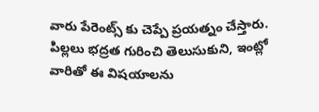వారు పేరెంట్స్ కు చెప్పే ప్రయత్నం చేస్తారు. పిల్లలు భద్రత గురించి తెలుసుకుని, ఇంట్లో వారితో ఈ విషయాలను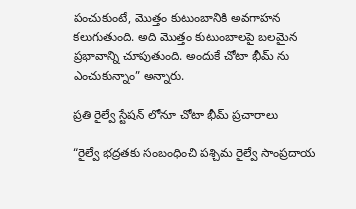పంచుకుంటే, మొత్తం కుటుంబానికి అవగాహన కలుగుతుంది. అది మొత్తం కుటుంబాలపై బలమైన ప్రభావాన్ని చూపుతుంది. అందుకే చోటా భీమ్ ను ఎంచుకున్నాం” అన్నారు.

ప్రతి రైల్వే స్టేషన్ లోనూ చోటా భీమ్ ప్రచారాలు

“రైల్వే భద్రతకు సంబంధించి పశ్చిమ రైల్వే సాంప్రదాయ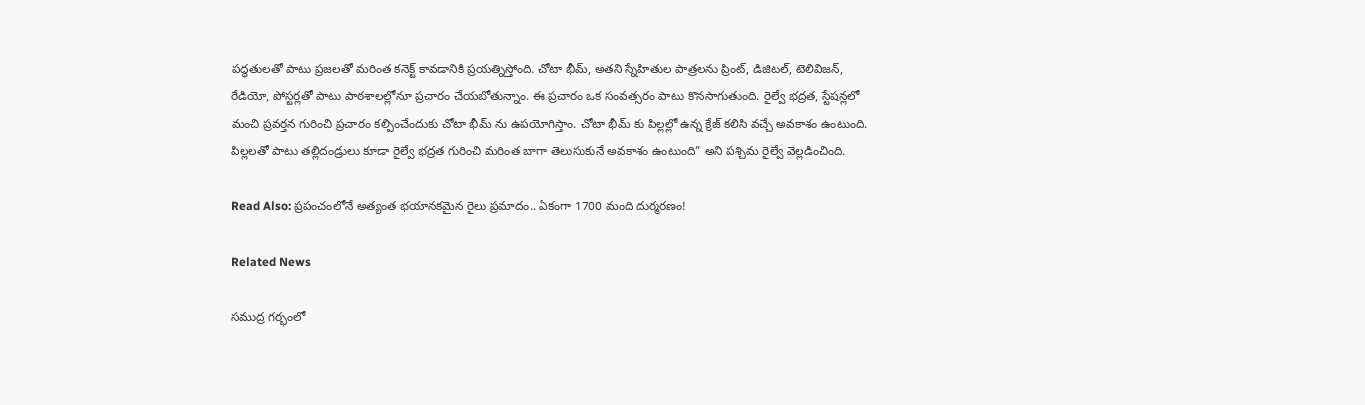పద్ధతులతో పాటు ప్రజలతో మరింత కనెక్ట్ కావడానికి ప్రయత్నిస్తోంది. చోటా భీమ్, అతని స్నేహితుల పాత్రలను ప్రింట్, డిజిటల్, టెలివిజన్, రేడియో, పోస్టర్లతో పాటు పాఠశాలల్లోనూ ప్రచారం చేయబోతున్నాం. ఈ ప్రచారం ఒక సంవత్సరం పాటు కొనసాగుతుంది. రైల్వే భద్రత, స్టేషన్లలో మంచి ప్రవర్తన గురించి ప్రచారం కల్పించేందుకు చోటా భీమ్ ను ఉపయోగిస్తాం. చోటా భీమ్ కు పిల్లల్లో ఉన్న క్రేజ్ కలిసి వచ్చే అవకాశం ఉంటుంది. పిల్లలతో పాటు తల్లిదండ్రులు కూడా రైల్వే భద్రత గురించి మరింత బాగా తెలుసుకునే అవకాశం ఉంటుంది” అని పశ్చిమ రైల్వే వెల్లడించింది.

Read Also: ప్రపంచంలోనే అత్యంత భయానకమైన రైలు ప్రమాదం.. ఏకంగా 1700 మంది దుర్మరణం!

Related News

సముద్ర గర్భంలో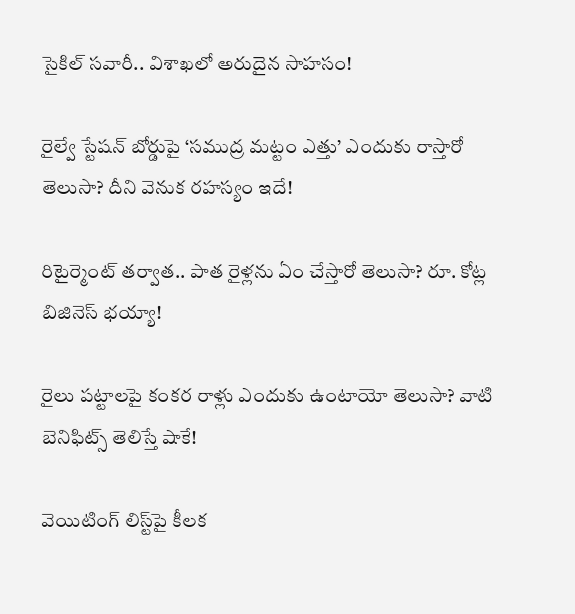సైకిల్ సవారీ.. విశాఖలో అరుదైన సాహసం!

రైల్వే స్టేషన్ బోర్డుపై ‘సముద్ర మట్టం ఎత్తు’ ఎందుకు రాస్తారో తెలుసా? దీని వెనుక రహస్యం ఇదే!

రిటైర్మెంట్ తర్వాత.. పాత రైళ్లను ఏం చేస్తారో తెలుసా? రూ. కోట్ల బిజినెస్ భయ్యా!

రైలు పట్టాలపై కంకర రాళ్లు ఎందుకు ఉంటాయో తెలుసా? వాటి బెనిఫిట్స్ తెలిస్తే షాకే!

వెయిటింగ్‌ లిస్ట్‌పై కీలక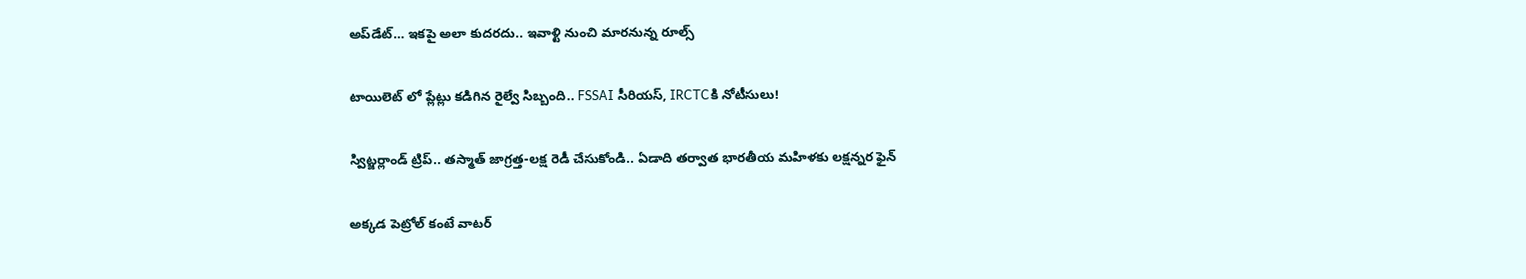అప్‌డేట్‌… ఇకపై అలా కుదరదు.. ఇవాళ్టి నుంచి మారనున్న రూల్స్

టాయిలెట్ లో ప్లేట్లు కడిగిన రైల్వే సిబ్బంది.. FSSAI సీరియస్, IRCTCకి నోటీసులు!

స్విట్జర్లాండ్‌ ట్రిప్.. తస్మాత్ జాగ్రత్త-లక్ష రెడీ చేసుకోండి.. ఏడాది తర్వాత భారతీయ మహిళకు లక్షన్నర ఫైన్

అక్కడ పెట్రోల్ కంటే వాటర్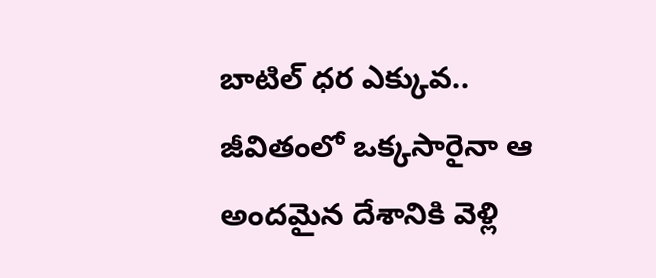బాటిల్ ధర ఎక్కువ.. జీవితంలో ఒక్కసారైనా ఆ అందమైన దేశానికి వెళ్లి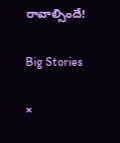రావాల్సిందే!

Big Stories

×